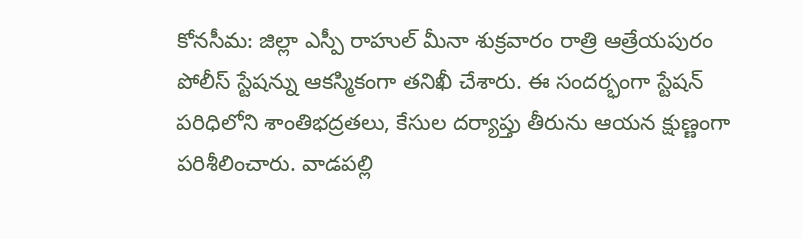కోనసీమ: జిల్లా ఎస్పీ రాహుల్ మీనా శుక్రవారం రాత్రి ఆత్రేయపురం పోలీస్ స్టేషన్ను ఆకస్మికంగా తనిఖీ చేశారు. ఈ సందర్భంగా స్టేషన్ పరిధిలోని శాంతిభద్రతలు, కేసుల దర్యాప్తు తీరును ఆయన క్షుణ్ణంగా పరిశీలించారు. వాడపల్లి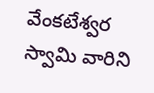వేంకటేశ్వర స్వామి వారిని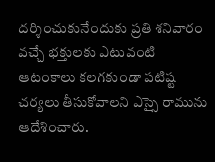దర్శించుకునేందుకు ప్రతి శనివారం వచ్చే భక్తులకు ఎటువంటి ఆటంకాలు కలగకుండా పటిష్ట చర్యలు తీసుకోవాలని ఎస్సై రామును ఆదేశించారు.